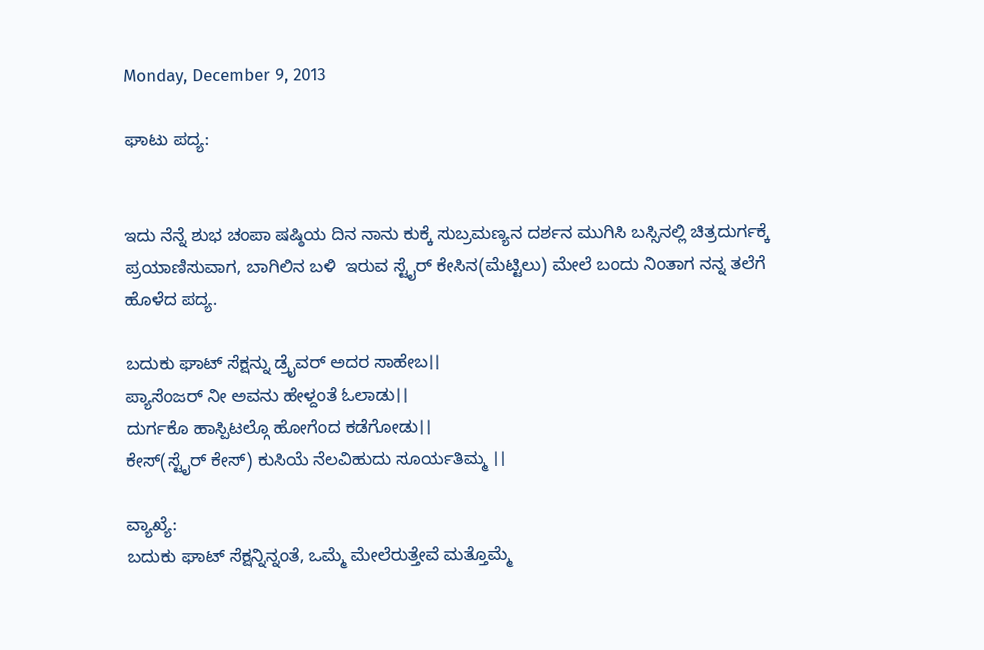Monday, December 9, 2013

ಘಾಟು ಪದ್ಯ:


ಇದು ನೆನ್ನೆ ಶುಭ ಚಂಪಾ ಷಷ್ಠಿಯ ದಿನ ನಾನು ಕುಕ್ಕೆ ಸುಬ್ರಮಣ್ಯನ ದರ್ಶನ ಮುಗಿಸಿ ಬಸ್ಸಿನಲ್ಲಿ ಚಿತ್ರದುರ್ಗಕ್ಕೆ ಪ್ರಯಾಣಿಸುವಾಗ, ಬಾಗಿಲಿನ ಬಳಿ  ಇರುವ ಸ್ಟೈರ್ ಕೇಸಿನ(ಮೆಟ್ಟಿಲು) ಮೇಲೆ ಬಂದು ನಿಂತಾಗ ನನ್ನ ತಲೆಗೆ ಹೊಳೆದ ಪದ್ಯ.

ಬದುಕು ಘಾಟ್ ಸೆಕ್ಷನ್ನು ಡ್ರೈವರ್ ಅದರ ಸಾಹೇಬ।।
ಪ್ಯಾಸೆಂಜರ್ ನೀ ಅವನು ಹೇಳ್ದಂತೆ ಓಲಾಡು।।
ದುರ್ಗಕೊ ಹಾಸ್ಪಿಟಲ್ಗೊ ಹೋಗೆಂದ ಕಡೆಗೋಡು।।
ಕೇಸ್(ಸ್ಟೈರ್ ಕೇಸ್) ಕುಸಿಯೆ ನೆಲವಿಹುದು ಸೂರ್ಯತಿಮ್ಮ ।।

ವ್ಯಾಖ್ಯೆ:
ಬದುಕು ಘಾಟ್ ಸೆಕ್ಷನ್ನಿನ್ನಂತೆ, ಒಮ್ಮೆ ಮೇಲೆರುತ್ತೇವೆ ಮತ್ತೊಮ್ಮೆ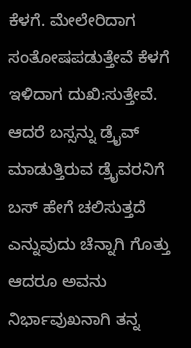ಕೆಳಗೆ. ಮೇಲೇರಿದಾಗ ಸಂತೋಷಪಡುತ್ತೇವೆ ಕೆಳಗೆ ಇಳಿದಾಗ ದುಖಿ:ಸುತ್ತೇವೆ. ಆದರೆ ಬಸ್ಸನ್ನು ಡ್ರೈವ್ ಮಾಡುತ್ತಿರುವ ಡ್ರೈವರನಿಗೆ ಬಸ್ ಹೇಗೆ ಚಲಿಸುತ್ತದೆ ಎನ್ನುವುದು ಚೆನ್ನಾಗಿ ಗೊತ್ತು ಆದರೂ ಅವನು ನಿರ್ಭಾವುಖನಾಗಿ ತನ್ನ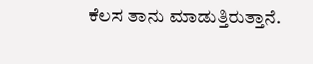ಕೆಲಸ ತಾನು ಮಾಡುತ್ತಿರುತ್ತಾನೆ.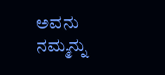ಅವನು ನಮ್ಮನ್ನು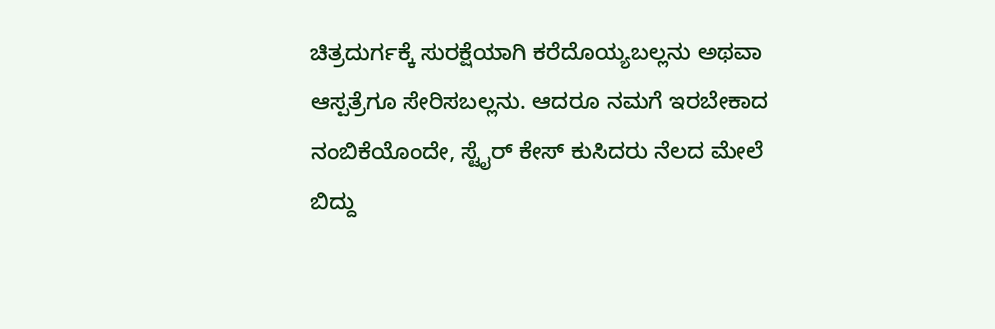ಚಿತ್ರದುರ್ಗಕ್ಕೆ ಸುರಕ್ಷೆಯಾಗಿ ಕರೆದೊಯ್ಯಬಲ್ಲನು ಅಥವಾ ಆಸ್ಪತ್ರೆಗೂ ಸೇರಿಸಬಲ್ಲನು. ಆದರೂ ನಮಗೆ ಇರಬೇಕಾದ ನಂಬಿಕೆಯೊಂದೇ, ಸ್ಟೈರ್ ಕೇಸ್ ಕುಸಿದರು ನೆಲದ ಮೇಲೆ ಬಿದ್ದು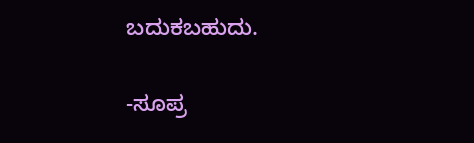ಬದುಕಬಹುದು.

-ಸೂಪ್ರ